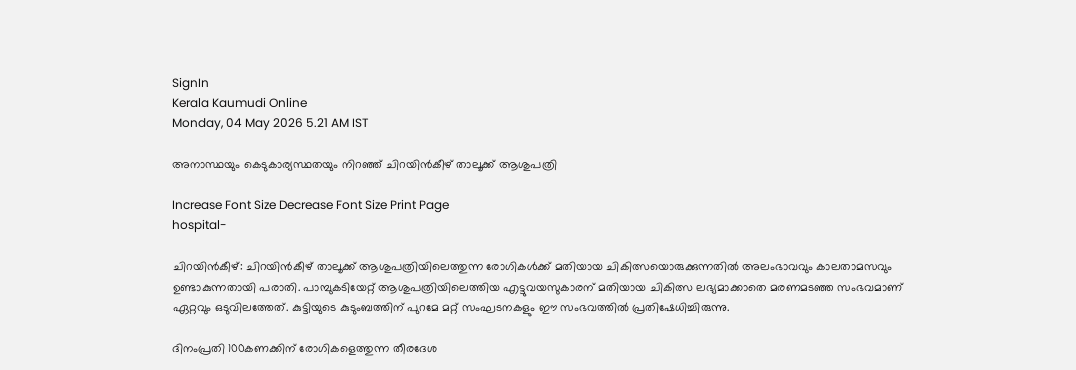SignIn
Kerala Kaumudi Online
Monday, 04 May 2026 5.21 AM IST

അനാസ്ഥയും കെടുകാര്യസ്ഥതയും നിറഞ്ഞ് ചിറയിൻകീഴ് താലൂക്ക് ആശുപത്രി

Increase Font Size Decrease Font Size Print Page
hospital-

ചിറയിൻകീഴ്: ചിറയിൻകീഴ് താലൂക്ക് ആശുപത്രിയിലെത്തുന്ന രോഗികൾക്ക് മതിയായ ചികിത്സയൊരുക്കുന്നതിൽ അലംഭാവവും കാലതാമസവും ഉണ്ടാകുന്നതായി പരാതി. പാമ്പുകടിയേറ്റ് ആശുപത്രിയിലെത്തിയ എട്ടുവയസുകാരന് മതിയായ ചികിത്സ ലഭ്യമാക്കാതെ മരണമടഞ്ഞ സംഭവമാണ് ഏറ്റവും ഒടുവിലത്തേത്. കുട്ടിയുടെ കുടുംബത്തിന് പുറമേ മറ്റ് സംഘടനകളും ഈ സംഭവത്തിൽ പ്രതിഷേധിച്ചിരുന്നു.

ദിനംപ്രതി 100കണക്കിന് രോഗികളെത്തുന്ന തീരദേശ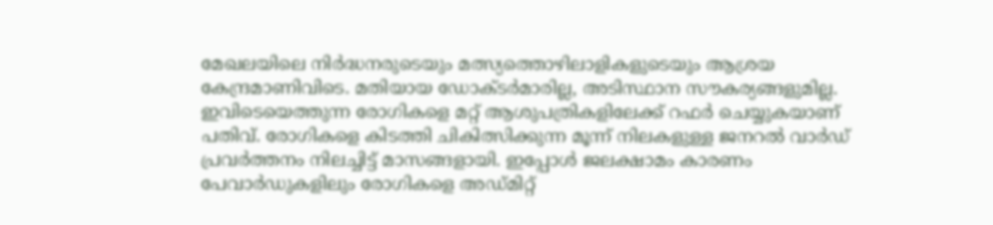മേഖലയിലെ നിർദ്ധനരുടെയും മത്സ്യത്തൊഴിലാളികളുടെയും ആശ്രയ കേന്ദ്രമാണിവിടെ. മതിയായ ഡോക്ടർമാരില്ല, അടിസ്ഥാന സൗകര്യങ്ങളുമില്ല. ഇവിടെയെത്തുന്ന രോഗികളെ മറ്റ് ആശുപത്രികളിലേക്ക് റഫർ ചെയ്യുകയാണ് പതിവ്. രോഗികളെ കിടത്തി ചികിത്സിക്കുന്ന മൂന്ന് നിലകളുള്ള ജനറൽ വാർഡ് പ്രവർത്തനം നിലച്ചിട്ട് മാസങ്ങളായി. ഇപ്പോൾ ജലക്ഷാമം കാരണം പേവാർഡുകളിലും രോഗികളെ അഡ്മിറ്റ്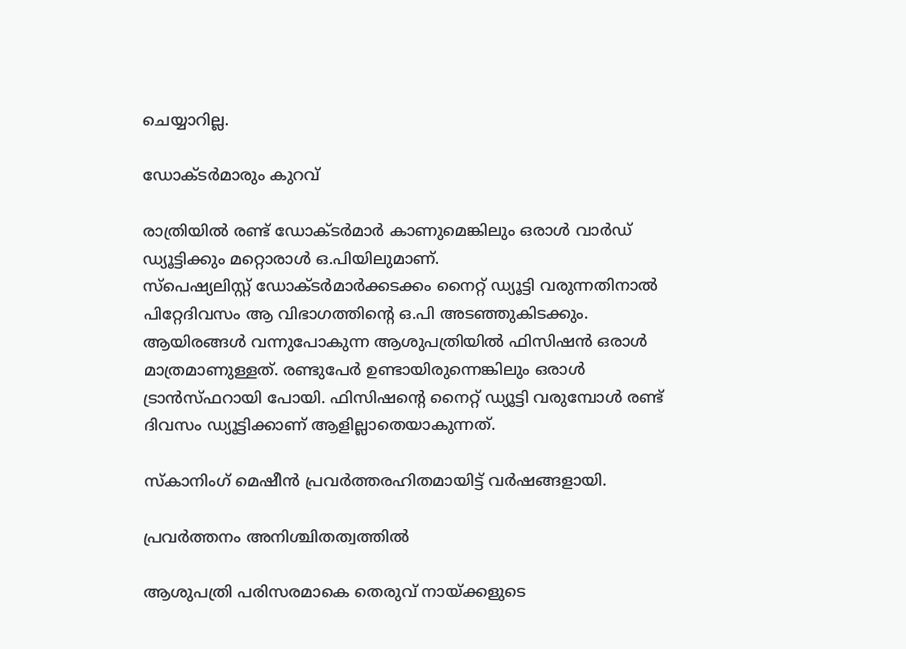ചെയ്യാറില്ല.

ഡോക്ടർമാരും കുറവ്

രാത്രിയിൽ രണ്ട് ഡോക്ടർമാർ കാണുമെങ്കിലും ഒരാൾ വാർഡ് ഡ്യൂട്ടിക്കും മറ്റൊരാൾ ഒ.പിയിലുമാണ്.
സ്പെഷ്യലിസ്റ്റ് ഡോക്ടർമാർക്കടക്കം നൈറ്റ് ഡ്യൂട്ടി വരുന്നതിനാൽ പിറ്റേദിവസം ആ വിഭാഗത്തിന്റെ ഒ.പി അടഞ്ഞുകിടക്കും. ആയിരങ്ങൾ വന്നുപോകുന്ന ആശുപത്രിയിൽ ഫിസിഷൻ ഒരാൾ മാത്രമാണുള്ളത്. രണ്ടുപേർ ഉണ്ടായിരുന്നെങ്കിലും ഒരാൾ ട്രാൻസ്ഫറായി പോയി. ഫിസിഷന്റെ നൈറ്റ് ഡ്യൂട്ടി വരുമ്പോൾ രണ്ട് ദിവസം ഡ്യൂട്ടിക്കാണ് ആളില്ലാതെയാകുന്നത്.

സ്കാനിംഗ് മെഷീൻ പ്രവർത്തരഹിതമായിട്ട് വർഷങ്ങളായി.

പ്രവർത്തനം അനിശ്ചിതത്വത്തിൽ

ആശുപത്രി പരിസരമാകെ തെരുവ് നായ്ക്കളുടെ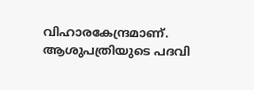വിഹാരകേന്ദ്രമാണ്. ആശുപത്രിയുടെ പദവി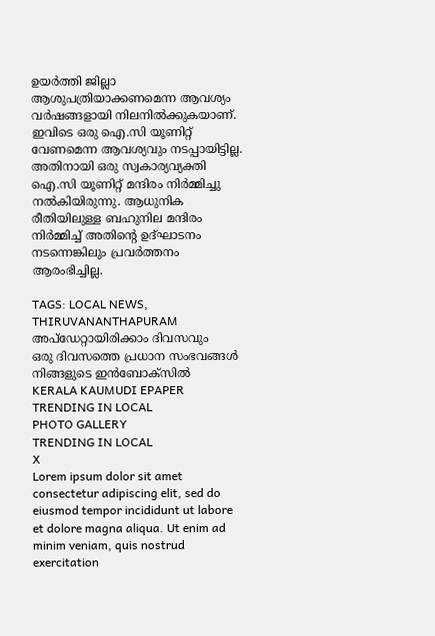ഉയർത്തി ജില്ലാ ആശുപത്രിയാക്കണമെന്ന ആവശ്യം വർഷങ്ങളായി നിലനിൽക്കുകയാണ്. ഇവിടെ ഒരു ഐ.സി യൂണിറ്റ് വേണമെന്ന ആവശ്യവും നടപ്പായിട്ടില്ല. അതിനായി ഒരു സ്വകാര്യവ്യക്തി ഐ.സി യൂണിറ്റ് മന്ദിരം നിർമ്മിച്ചു നൽകിയിരുന്നു. ആധുനിക രീതിയിലുള്ള ബഹുനില മന്ദിരം നിർമ്മിച്ച് അതിന്റെ ഉദ്ഘാടനം നടന്നെങ്കിലും പ്രവർത്തനം ആരംഭിച്ചില്ല.

TAGS: LOCAL NEWS, THIRUVANANTHAPURAM
അപ്ഡേറ്റായിരിക്കാം ദിവസവും
ഒരു ദിവസത്തെ പ്രധാന സംഭവങ്ങൾ നിങ്ങളുടെ ഇൻബോക്സിൽ
KERALA KAUMUDI EPAPER
TRENDING IN LOCAL
PHOTO GALLERY
TRENDING IN LOCAL
X
Lorem ipsum dolor sit amet
consectetur adipiscing elit, sed do eiusmod tempor incididunt ut labore et dolore magna aliqua. Ut enim ad minim veniam, quis nostrud exercitation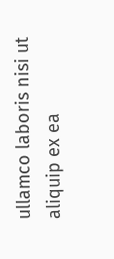ullamco laboris nisi ut aliquip ex ea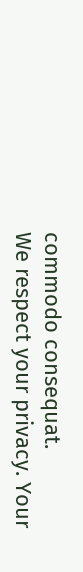commodo consequat.
We respect your privacy. Your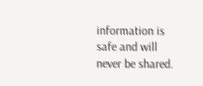information is safe and will never be shared.